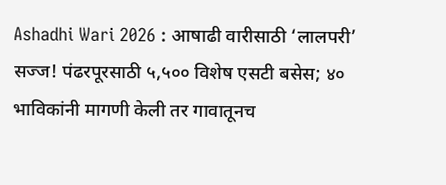Ashadhi Wari 2026 : आषाढी वारीसाठी ‘लालपरी’ सज्ज! पंढरपूरसाठी ५,५०० विशेष एसटी बसेस; ४० भाविकांनी मागणी केली तर गावातूनच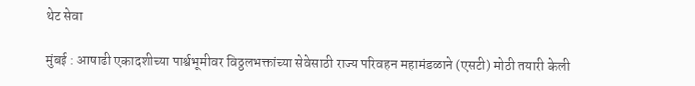थेट सेवा

मुंबई : आषाढी एकादशीच्या पार्श्वभूमीवर विठ्ठलभक्तांच्या सेवेसाठी राज्य परिवहन महामंडळाने (एसटी) मोठी तयारी केली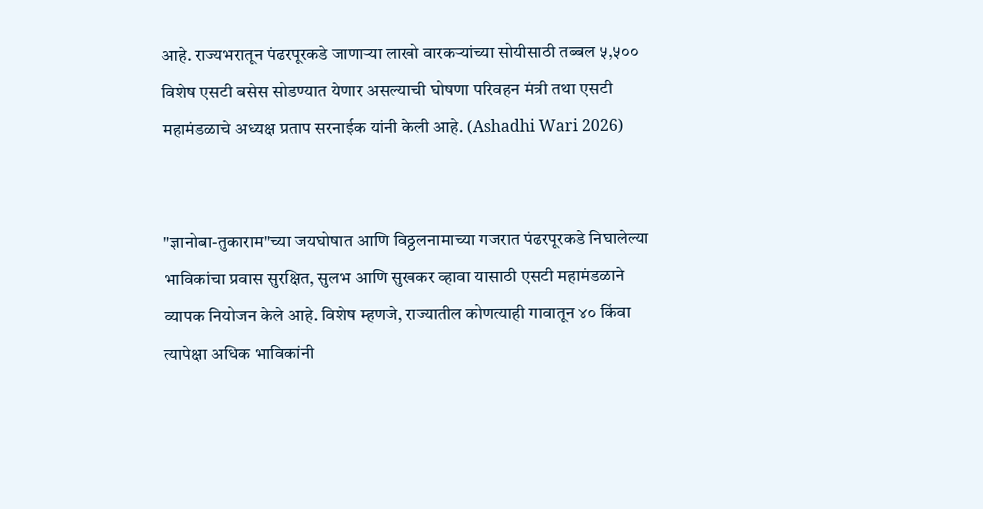आहे. राज्यभरातून पंढरपूरकडे जाणाऱ्या लाखो वारकऱ्यांच्या सोयीसाठी तब्बल ५,५०० विशेष एसटी बसेस सोडण्यात येणार असल्याची घोषणा परिवहन मंत्री तथा एसटी महामंडळाचे अध्यक्ष प्रताप सरनाईक यांनी केली आहे. (Ashadhi Wari 2026)


"ज्ञानोबा-तुकाराम"च्या जयघोषात आणि विठ्ठलनामाच्या गजरात पंढरपूरकडे निघालेल्या भाविकांचा प्रवास सुरक्षित, सुलभ आणि सुखकर व्हावा यासाठी एसटी महामंडळाने व्यापक नियोजन केले आहे. विशेष म्हणजे, राज्यातील कोणत्याही गावातून ४० किंवा त्यापेक्षा अधिक भाविकांनी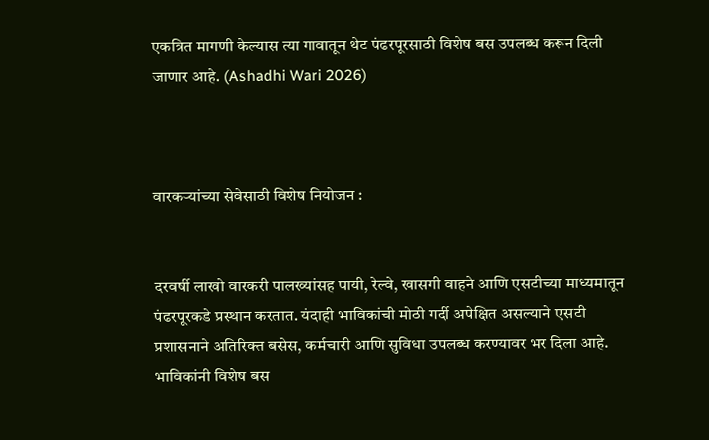एकत्रित मागणी केल्यास त्या गावातून थेट पंढरपूरसाठी विशेष बस उपलब्ध करून दिली जाणार आहे. (Ashadhi Wari 2026)



वारकऱ्यांच्या सेवेसाठी विशेष नियोजन :


दरवर्षी लाखो वारकरी पालख्यांसह पायी, रेल्वे, खासगी वाहने आणि एसटीच्या माध्यमातून पंढरपूरकडे प्रस्थान करतात. यंदाही भाविकांची मोठी गर्दी अपेक्षित असल्याने एसटी प्रशासनाने अतिरिक्त बसेस, कर्मचारी आणि सुविधा उपलब्ध करण्यावर भर दिला आहे. भाविकांनी विशेष बस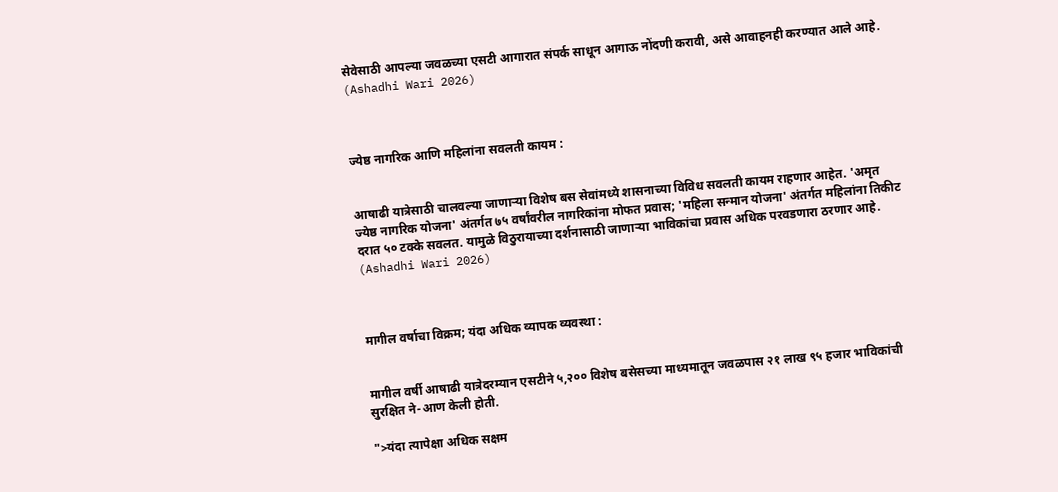सेवेसाठी आपल्या जवळच्या एसटी आगारात संपर्क साधून आगाऊ नोंदणी करावी, असे आवाहनही करण्यात आले आहे. (Ashadhi Wari 2026)



ज्येष्ठ नागरिक आणि महिलांना सवलती कायम :


आषाढी यात्रेसाठी चालवल्या जाणाऱ्या विशेष बस सेवांमध्ये शासनाच्या विविध सवलती कायम राहणार आहेत. 'अमृत ज्येष्ठ नागरिक योजना' अंतर्गत ७५ वर्षांवरील नागरिकांना मोफत प्रवास; 'महिला सन्मान योजना' अंतर्गत महिलांना तिकीट दरात ५० टक्के सवलत. यामुळे विठुरायाच्या दर्शनासाठी जाणाऱ्या भाविकांचा प्रवास अधिक परवडणारा ठरणार आहे. (Ashadhi Wari 2026)



मागील वर्षाचा विक्रम; यंदा अधिक व्यापक व्यवस्था :


मागील वर्षी आषाढी यात्रेदरम्यान एसटीने ५,२०० विशेष बसेसच्या माध्यमातून जवळपास २१ लाख ९५ हजार भाविकांची सुरक्षित ने-आण केली होती.

">यंदा त्यापेक्षा अधिक सक्षम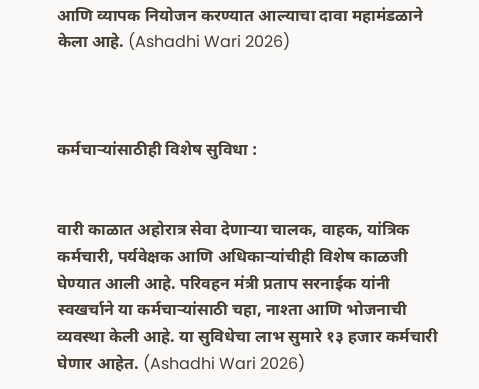आणि व्यापक नियोजन करण्यात आल्याचा दावा महामंडळाने केला आहे. (Ashadhi Wari 2026)



कर्मचाऱ्यांसाठीही विशेष सुविधा :


वारी काळात अहोरात्र सेवा देणाऱ्या चालक, वाहक, यांत्रिक कर्मचारी, पर्यवेक्षक आणि अधिकाऱ्यांचीही विशेष काळजी घेण्यात आली आहे. परिवहन मंत्री प्रताप सरनाईक यांनी स्वखर्चाने या कर्मचाऱ्यांसाठी चहा, नाश्ता आणि भोजनाची व्यवस्था केली आहे. या सुविधेचा लाभ सुमारे १३ हजार कर्मचारी घेणार आहेत. (Ashadhi Wari 2026)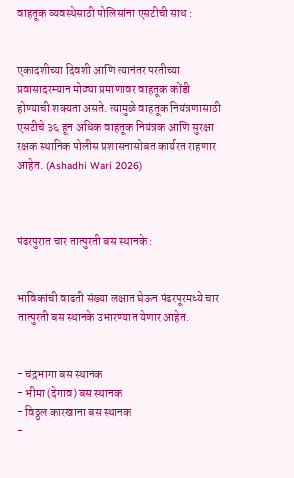वाहतूक व्यवस्थेसाठी पोलिसांना एसटीची साथ :


एकादशीच्या दिवशी आणि त्यानंतर परतीच्या प्रवासादरम्यान मोठ्या प्रमाणावर वाहतूक कोंडी होण्याची शक्यता असते. त्यामुळे वाहतूक नियंत्रणासाठी एसटीचे ३६ हून अधिक वाहतूक नियंत्रक आणि सुरक्षा रक्षक स्थानिक पोलीस प्रशासनासोबत कार्यरत राहणार आहेत. (Ashadhi Wari 2026)



पंढरपुरात चार तात्पुरती बस स्थानके :


भाविकांची वाढती संख्या लक्षात घेऊन पंढरपूरमध्ये चार तात्पुरती बस स्थानके उभारण्यात येणार आहेत.


- चंद्रभागा बस स्थानक
- भीमा (देगाव) बस स्थानक
- विठ्ठल कारखाना बस स्थानक
-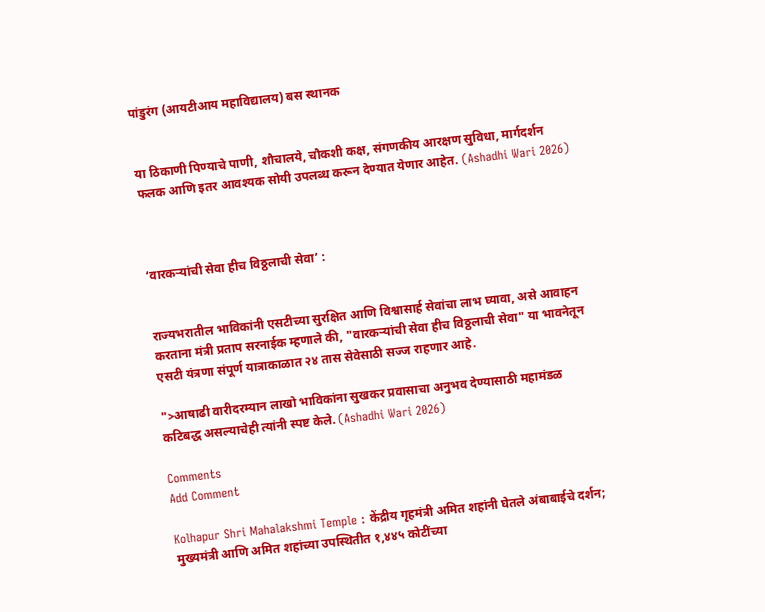पांडुरंग (आयटीआय महाविद्यालय) बस स्थानक


या ठिकाणी पिण्याचे पाणी, शौचालये, चौकशी कक्ष, संगणकीय आरक्षण सुविधा, मार्गदर्शन फलक आणि इतर आवश्यक सोयी उपलब्ध करून देण्यात येणार आहेत. (Ashadhi Wari 2026)



‘वारकऱ्यांची सेवा हीच विठ्ठलाची सेवा’ :


राज्यभरातील भाविकांनी एसटीच्या सुरक्षित आणि विश्वासार्ह सेवांचा लाभ घ्यावा, असे आवाहन करताना मंत्री प्रताप सरनाईक म्हणाले की, "वारकऱ्यांची सेवा हीच विठ्ठलाची सेवा" या भावनेतून एसटी यंत्रणा संपूर्ण यात्राकाळात २४ तास सेवेसाठी सज्ज राहणार आहे.

">आषाढी वारीदरम्यान लाखो भाविकांना सुखकर प्रवासाचा अनुभव देण्यासाठी महामंडळ कटिबद्ध असल्याचेही त्यांनी स्पष्ट केले. (Ashadhi Wari 2026)

Comments
Add Comment

Kolhapur Shri Mahalakshmi Temple : केंद्रीय गृहमंत्री अमित शहांनी घेतले अंबाबाईचे दर्शन; मुख्यमंत्री आणि अमित शहांच्या उपस्थितीत १,४४५ कोटींच्या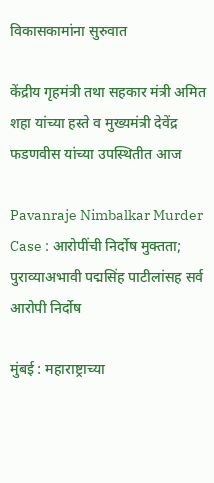विकासकामांना सुरुवात

केंद्रीय गृहमंत्री तथा सहकार मंत्री अमित शहा यांच्या हस्ते व मुख्यमंत्री देवेंद्र फडणवीस यांच्या उपस्थितीत आज

Pavanraje Nimbalkar Murder Case : आरोपींची निर्दोष मुक्तता; पुराव्याअभावी पद्मसिंह पाटीलांसह सर्व आरोपी निर्दोष

मुंबई : महाराष्ट्राच्या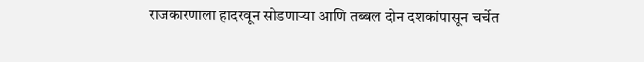राजकारणाला हादरवून सोडणाऱ्या आणि तब्बल दोन दशकांपासून चर्चेत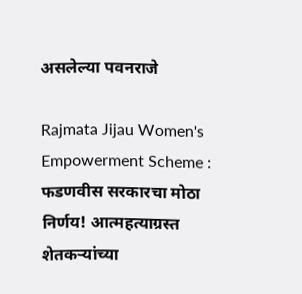असलेल्या पवनराजे

Rajmata Jijau Women's Empowerment Scheme : फडणवीस सरकारचा मोठा निर्णय! आत्महत्याग्रस्त शेतकऱ्यांच्या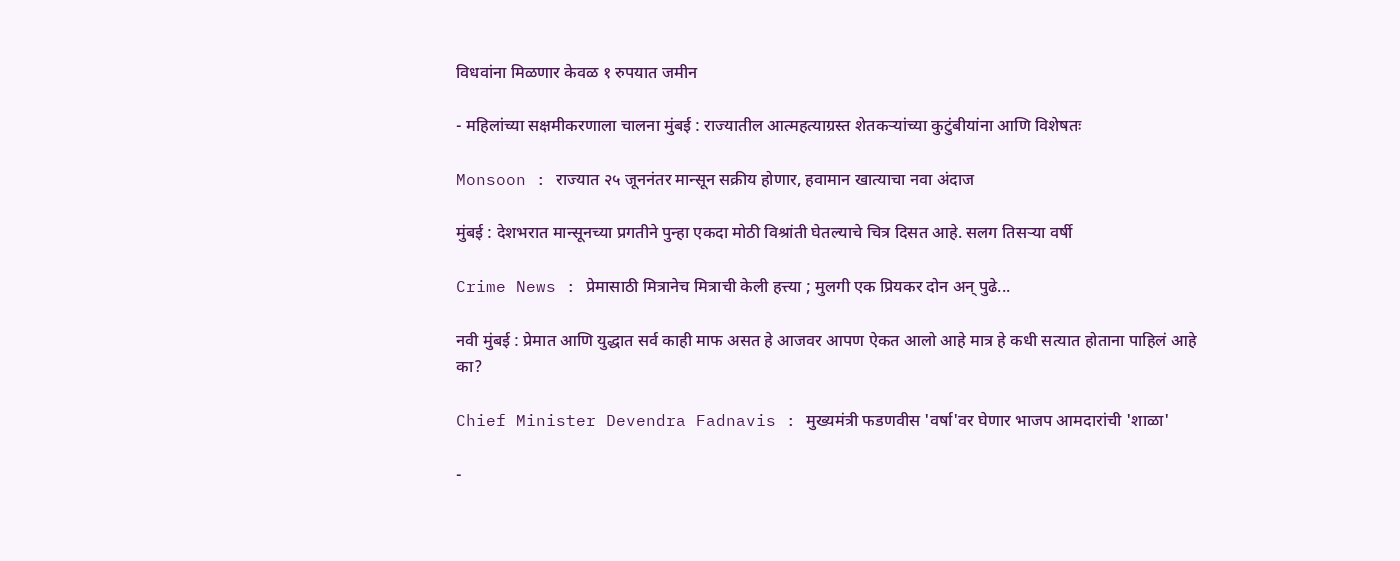विधवांना मिळणार केवळ १ रुपयात जमीन

- महिलांच्या सक्षमीकरणाला चालना मुंबई : राज्यातील आत्महत्याग्रस्त शेतकऱ्यांच्या कुटुंबीयांना आणि विशेषतः

Monsoon : राज्यात २५ जूननंतर मान्सून सक्रीय होणार, हवामान खात्याचा नवा अंदाज

मुंबई : देशभरात मान्सूनच्या प्रगतीने पुन्हा एकदा मोठी विश्रांती घेतल्याचे चित्र दिसत आहे. सलग तिसऱ्या वर्षी

Crime News : प्रेमासाठी मित्रानेच मित्राची केली हत्त्या ; मुलगी एक प्रियकर दोन अन् पुढे...

नवी मुंबई : प्रेमात आणि युद्धात सर्व काही माफ असत हे आजवर आपण ऐकत आलो आहे मात्र हे कधी सत्यात होताना पाहिलं आहे का?

Chief Minister Devendra Fadnavis : मुख्यमंत्री फडणवीस 'वर्षा'वर घेणार भाजप आमदारांची 'शाळा'

-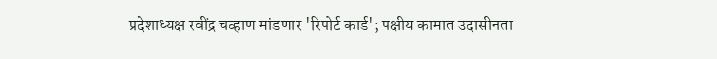प्रदेशाध्यक्ष रवींद्र चव्हाण मांडणार 'रिपोर्ट कार्ड'; पक्षीय कामात उदासीनता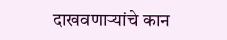दाखवणाऱ्यांचे कान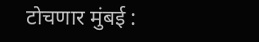टोचणार मुंबई :